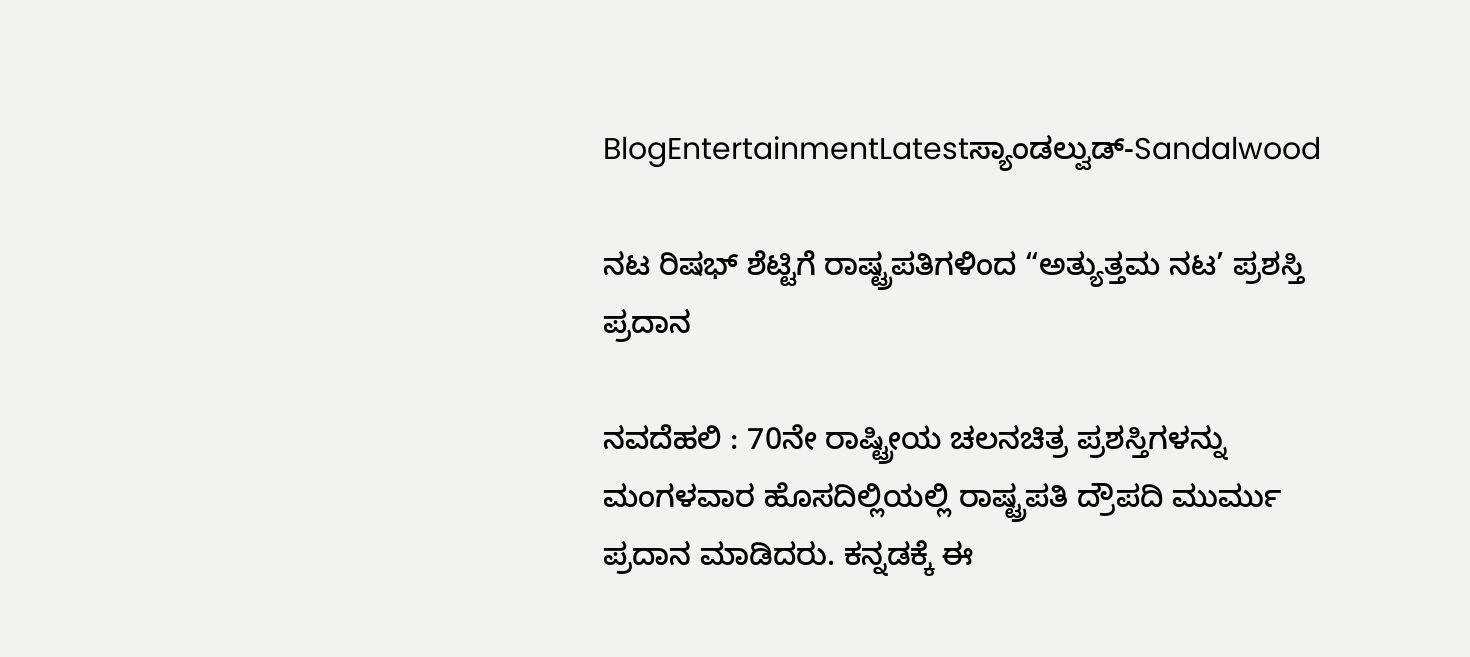BlogEntertainmentLatestಸ್ಯಾಂಡಲ್ವುಡ್-Sandalwood

ನಟ ರಿಷಭ್‌ ಶೆಟ್ಟಿಗೆ ರಾಷ್ಟ್ರಪತಿಗಳಿಂದ “ಅತ್ಯುತ್ತಮ ನಟ’ ಪ್ರಶಸ್ತಿ ಪ್ರದಾನ

ನವದೆಹಲಿ : 70ನೇ ರಾಷ್ಟ್ರೀಯ ಚಲನಚಿತ್ರ ಪ್ರಶಸ್ತಿಗಳನ್ನು ಮಂಗಳವಾರ ಹೊಸದಿಲ್ಲಿಯಲ್ಲಿ ರಾಷ್ಟ್ರಪತಿ ದ್ರೌಪದಿ ಮುರ್ಮು ಪ್ರದಾನ ಮಾಡಿದರು. ಕನ್ನಡಕ್ಕೆ ಈ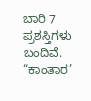ಬಾರಿ 7 ಪ್ರಶಸ್ತಿಗಳು ಬಂದಿವೆ. “ಕಾಂತಾರ’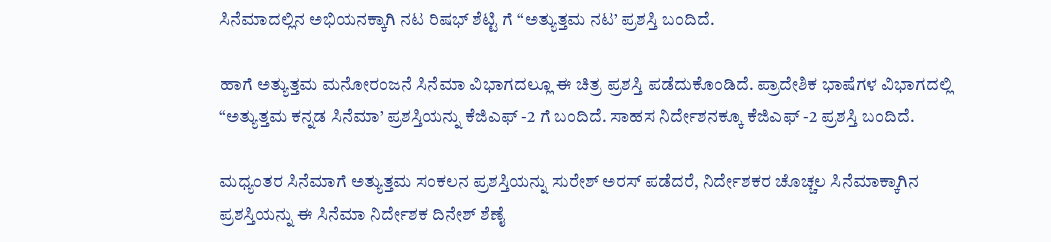ಸಿನೆಮಾದಲ್ಲಿನ ಅಭಿಯನಕ್ಕಾಗಿ ನಟ ರಿಷಭ್‌ ಶೆಟ್ಟಿ ಗೆ “ಅತ್ಯುತ್ತಮ ನಟ’ ಪ್ರಶಸ್ತಿ ಬಂದಿದೆ.

ಹಾಗೆ ಅತ್ಯುತ್ತಮ ಮನೋರಂಜನೆ ಸಿನೆಮಾ ವಿಭಾಗದಲ್ಲೂ ಈ ಚಿತ್ರ ಪ್ರಶಸ್ತಿ ಪಡೆದುಕೊಂಡಿದೆ. ಪ್ರಾದೇಶಿಕ ಭಾಷೆಗಳ ವಿಭಾಗದಲ್ಲಿ “ಅತ್ಯುತ್ತಮ ಕನ್ನಡ ಸಿನೆಮಾ’ ಪ್ರಶಸ್ತಿಯನ್ನು ಕೆಜಿಎಫ್‌ -2 ಗೆ ಬಂದಿದೆ. ಸಾಹಸ ನಿರ್ದೇಶನಕ್ಕೂ ಕೆಜಿಎಫ್‌ -2 ಪ್ರಶಸ್ತಿ ಬಂದಿದೆ.

ಮಧ್ಯಂತರ ಸಿನೆಮಾಗೆ ಅತ್ಯುತ್ತಮ ಸಂಕಲನ ಪ್ರಶಸ್ತಿಯನ್ನು ಸುರೇಶ್‌ ಅರಸ್‌ ಪಡೆದರೆ, ನಿರ್ದೇಶಕರ ಚೊಚ್ಚಲ ಸಿನೆಮಾಕ್ಕಾಗಿನ ಪ್ರಶಸ್ತಿಯನ್ನು ಈ ಸಿನೆಮಾ ನಿರ್ದೇಶಕ ದಿನೇಶ್‌ ಶೆಣೈ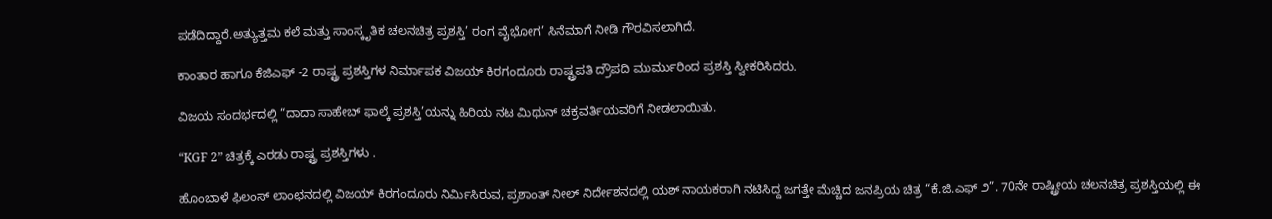ಪಡೆದಿದ್ದಾರೆ.ಅತ್ಯುತ್ತಮ ಕಲೆ ಮತ್ತು ಸಾಂಸ್ಕೃತಿಕ ಚಲನಚಿತ್ರ ಪ್ರಶಸ್ತಿ’ ರಂಗ ವೈಭೋಗ’ ಸಿನೆಮಾಗೆ ನೀಡಿ ಗೌರವಿಸಲಾಗಿದೆ.

ಕಾಂತಾರ ಹಾಗೂ ಕೆಜಿಎಫ್‌ -2 ರಾಷ್ಟ್ರ ಪ್ರಶಸ್ತಿಗಳ ನಿರ್ಮಾಪಕ ವಿಜಯ್‌ ಕಿರಗಂದೂರು ರಾಷ್ಟ್ರಪತಿ ದ್ರೌಪದಿ ಮುರ್ಮುರಿಂದ ಪ್ರಶಸ್ತಿ ಸ್ವೀಕರಿಸಿದರು.

ವಿಜಯ ಸಂದರ್ಭದಲ್ಲಿ “ದಾದಾ ಸಾಹೇಬ್‌ ಫಾಲ್ಕೆ ಪ್ರಶಸ್ತಿ’ಯನ್ನು ಹಿರಿಯ ನಟ ಮಿಥುನ್‌ ಚಕ್ರವರ್ತಿಯವರಿಗೆ ನೀಡಲಾಯಿತು.

“KGF 2” ಚಿತ್ರಕ್ಕೆ ಎರಡು ರಾಷ್ಟ್ರ ಪ್ರಶಸ್ತಿಗಳು .

ಹೊಂಬಾಳೆ ಫಿಲಂಸ್ ಲಾಂಛನದಲ್ಲಿ ವಿಜಯ್ ಕಿರಗಂದೂರು ನಿರ್ಮಿಸಿರುವ, ಪ್ರಶಾಂತ್ ನೀಲ್ ನಿರ್ದೇಶನದಲ್ಲಿ ಯಶ್ ನಾಯಕರಾಗಿ ನಟಿಸಿದ್ದ ಜಗತ್ತೇ ಮೆಚ್ಚಿದ ಜನಪ್ರಿಯ ಚಿತ್ರ “ಕೆ.ಜಿ.ಎಫ್ ೨”. 70ನೇ ರಾಷ್ಟ್ರೀಯ ಚಲನಚಿತ್ರ ಪ್ರಶಸ್ತಿಯಲ್ಲಿ ಈ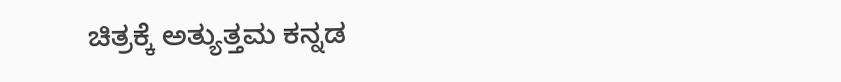ಚಿತ್ರಕ್ಕೆ ಅತ್ಯುತ್ತಮ ಕನ್ನಡ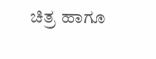ಚಿತ್ರ ಹಾಗೂ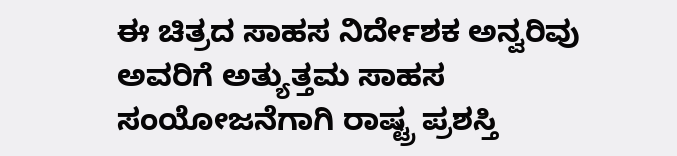ಈ ಚಿತ್ರದ ಸಾಹಸ ನಿರ್ದೇಶಕ ಅನ್ವರಿವು ಅವರಿಗೆ ಅತ್ಯುತ್ತಮ ಸಾಹಸ ಸಂಯೋಜನೆಗಾಗಿ ರಾಷ್ಟ್ರ ಪ್ರಶಸ್ತಿ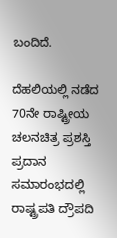ಬಂದಿದೆ.

ದೆಹಲಿಯಲ್ಲಿ ನಡೆದ 70ನೇ ರಾಷ್ಟ್ರೀಯ ಚಲನಚಿತ್ರ ಪ್ರಶಸ್ತಿ ಪ್ರದಾನ ಸಮಾರಂಭದಲ್ಲಿ ರಾಷ್ಟ್ರಪತಿ ದ್ರೌಪದಿ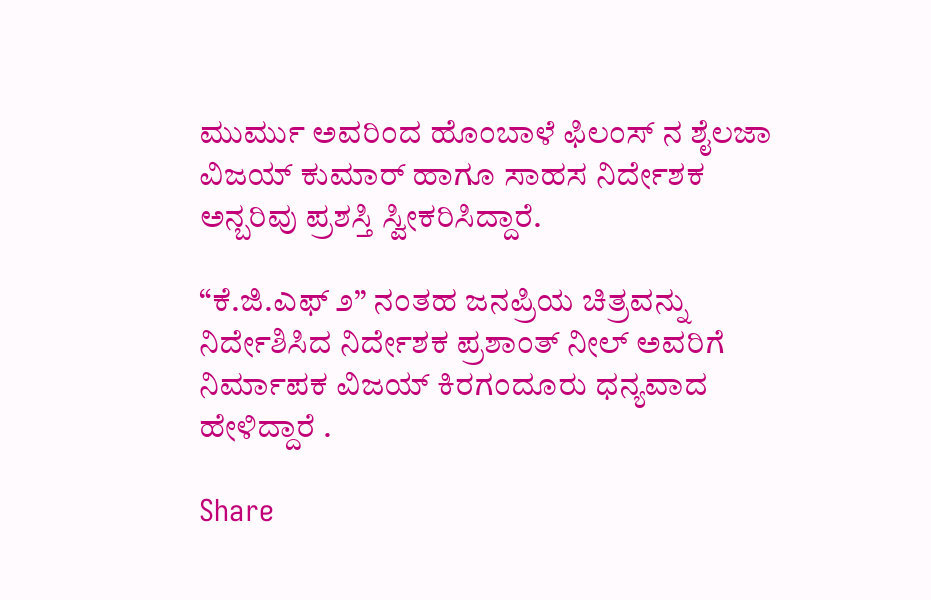ಮುರ್ಮು ಅವರಿಂದ ಹೊಂಬಾಳೆ ಫಿಲಂಸ್ ನ ಶೈಲಜಾ ವಿಜಯ್ ಕುಮಾರ್ ಹಾಗೂ ಸಾಹಸ ನಿರ್ದೇಶಕ ಅನ್ಬರಿವು ಪ್ರಶಸ್ತಿ ಸ್ವೀಕರಿಸಿದ್ದಾರೆ.

“ಕೆ.ಜಿ.ಎಫ್ ೨” ನಂತಹ ಜನಪ್ರಿಯ ಚಿತ್ರವನ್ನು ನಿರ್ದೇಶಿಸಿದ ನಿರ್ದೇಶಕ ಪ್ರಶಾಂತ್ ನೀಲ್ ಅವರಿಗೆ ನಿರ್ಮಾಪಕ ವಿಜಯ್ ಕಿರಗಂದೂರು ಧನ್ಯವಾದ ಹೇಳಿದ್ದಾರೆ .

Share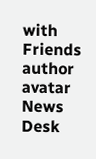with Friends
author avatar
News Desk